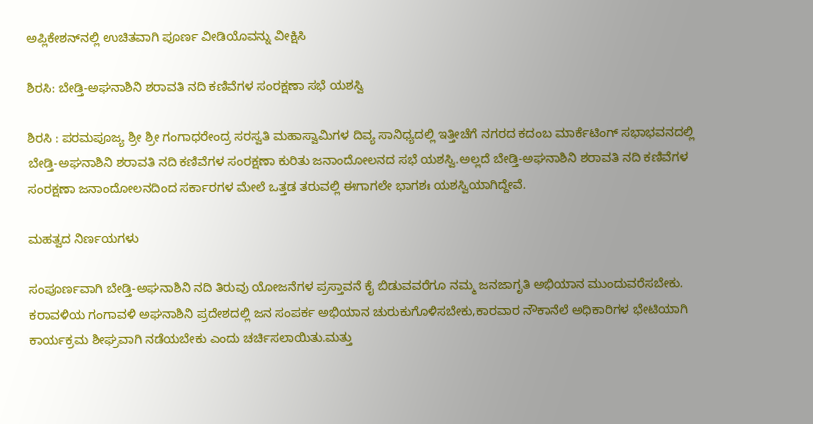ಅಪ್ಲಿಕೇಶನ್‌ನಲ್ಲಿ ಉಚಿತವಾಗಿ ಪೂರ್ಣ ವೀಡಿಯೊವನ್ನು ವೀಕ್ಷಿಸಿ

ಶಿರಸಿ: ಬೇಡ್ತಿ-ಅಘನಾಶಿನಿ ಶರಾವತಿ ನದಿ ಕಣಿವೆಗಳ ಸಂರಕ್ಷಣಾ ಸಭೆ ಯಶಸ್ವಿ

ಶಿರಸಿ : ಪರಮಪೂಜ್ಯ ಶ್ರೀ ಶ್ರೀ ಗಂಗಾಧರೇಂದ್ರ ಸರಸ್ವತಿ ಮಹಾಸ್ವಾಮಿಗಳ ದಿವ್ಯ ಸಾನಿಧ್ಯದಲ್ಲಿ ಇತ್ತೀಚೆಗೆ ನಗರದ ಕದಂಬ ಮಾರ್ಕೆಟಿಂಗ್ ಸಭಾಭವನದಲ್ಲಿ ಬೇಡ್ತಿ-ಅಘನಾಶಿನಿ ಶರಾವತಿ ನದಿ ಕಣಿವೆಗಳ ಸಂರಕ್ಷಣಾ ಕುರಿತು ಜನಾಂದೋಲನದ ಸಭೆ ಯಶಸ್ವಿ.ಅಲ್ಲದೆ ಬೇಡ್ತಿ-ಅಘನಾಶಿನಿ ಶರಾವತಿ ನದಿ ಕಣಿವೆಗಳ ಸಂರಕ್ಷಣಾ ಜನಾಂದೋಲನದಿಂದ ಸರ್ಕಾರಗಳ ಮೇಲೆ ಒತ್ತಡ ತರುವಲ್ಲಿ ಈಗಾಗಲೇ ಭಾಗಶಃ ಯಶಸ್ವಿಯಾಗಿದ್ದೇವೆ.

ಮಹತ್ವದ ನಿರ್ಣಯಗಳು

ಸಂಪೂರ್ಣವಾಗಿ ಬೇಡ್ತಿ-ಅಘನಾಶಿನಿ ನದಿ ತಿರುವು ಯೋಜನೆಗಳ ಪ್ರಸ್ತಾವನೆ ಕೈ ಬಿಡುವವರೆಗೂ ನಮ್ಮ ಜನಜಾಗೃತಿ ಅಭಿಯಾನ ಮುಂದುವರೆಸಬೇಕು. ಕರಾವಳಿಯ ಗಂಗಾವಳಿ ಅಘನಾಶಿನಿ ಪ್ರದೇಶದಲ್ಲಿ ಜನ ಸಂಪರ್ಕ ಅಭಿಯಾನ ಚುರುಕುಗೊಳಿಸಬೇಕು,ಕಾರವಾರ ನೌಕಾನೆಲೆ ಅಧಿಕಾರಿಗಳ ಭೇಟಿಯಾಗಿ ಕಾರ್ಯಕ್ರಮ ಶೀಘ್ರವಾಗಿ ನಡೆಯಬೇಕು ಎಂದು ಚರ್ಚಿಸಲಾಯಿತು.ಮತ್ತು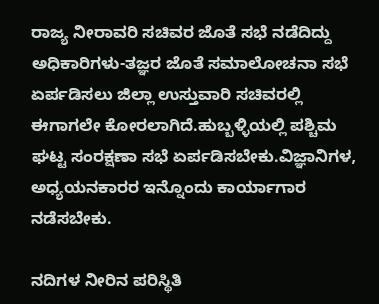ರಾಜ್ಯ ನೀರಾವರಿ ಸಚಿವರ ಜೊತೆ ಸಭೆ ನಡೆದಿದ್ದು ಅಧಿಕಾರಿಗಳು-ತಜ್ಞರ ಜೊತೆ ಸಮಾಲೋಚನಾ ಸಭೆ ಏರ್ಪಡಿಸಲು ಜಿಲ್ಲಾ ಉಸ್ತುವಾರಿ ಸಚಿವರಲ್ಲಿ ಈಗಾಗಲೇ ಕೋರಲಾಗಿದೆ.ಹುಬ್ಬಳ್ಳಿಯಲ್ಲಿ ಪಶ್ಚಿಮ ಘಟ್ಟ ಸಂರಕ್ಷಣಾ ಸಭೆ ಏರ್ಪಡಿಸಬೇಕು.ವಿಜ್ಞಾನಿಗಳ, ಅಧ್ಯಯನಕಾರರ ಇನ್ನೊಂದು ಕಾರ್ಯಾಗಾರ ನಡೆಸಬೇಕು.

ನದಿಗಳ ನೀರಿನ ಪರಿಸ್ಥಿತಿ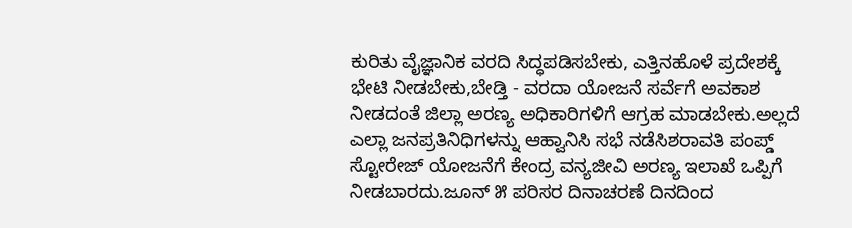ಕುರಿತು ವೈಜ್ಞಾನಿಕ ವರದಿ ಸಿದ್ಧಪಡಿಸಬೇಕು, ಎತ್ತಿನಹೊಳೆ ಪ್ರದೇಶಕ್ಕೆ ಭೇಟಿ ನೀಡಬೇಕು,ಬೇಡ್ತಿ - ವರದಾ ಯೋಜನೆ ಸರ್ವೆಗೆ ಅವಕಾಶ ನೀಡದಂತೆ ಜಿಲ್ಲಾ ಅರಣ್ಯ ಅಧಿಕಾರಿಗಳಿಗೆ ಆಗ್ರಹ ಮಾಡಬೇಕು.ಅಲ್ಲದೆ ಎಲ್ಲಾ ಜನಪ್ರತಿನಿಧಿಗಳನ್ನು ಆಹ್ವಾನಿಸಿ ಸಭೆ ನಡೆಸಿಶರಾವತಿ ಪಂಪ್ಡ್ ಸ್ಟೋರೇಜ್ ಯೋಜನೆಗೆ ಕೇಂದ್ರ ವನ್ಯಜೀವಿ ಅರಣ್ಯ ಇಲಾಖೆ ಒಪ್ಪಿಗೆ ನೀಡಬಾರದು.ಜೂನ್ ೫ ಪರಿಸರ ದಿನಾಚರಣೆ ದಿನದಿಂದ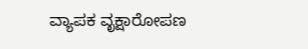ವ್ಯಾಪಕ ವೃಕ್ಷಾರೋಪಣ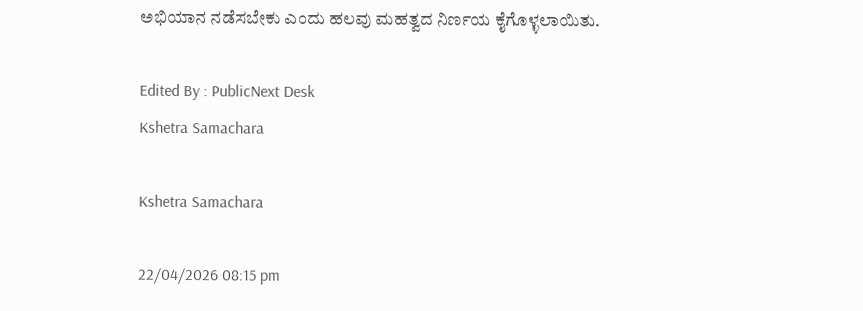ಅಭಿಯಾನ ನಡೆಸಬೇಕು ಎಂದು ಹಲವು ಮಹತ್ವದ ನಿರ್ಣಯ ಕೈಗೊಳ್ಳಲಾಯಿತು.

Edited By : PublicNext Desk
Kshetra Samachara

Kshetra Samachara

22/04/2026 08:15 pm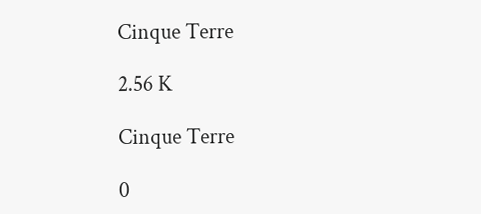Cinque Terre

2.56 K

Cinque Terre

0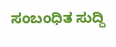ಸಂಬಂಧಿತ ಸುದ್ದಿ